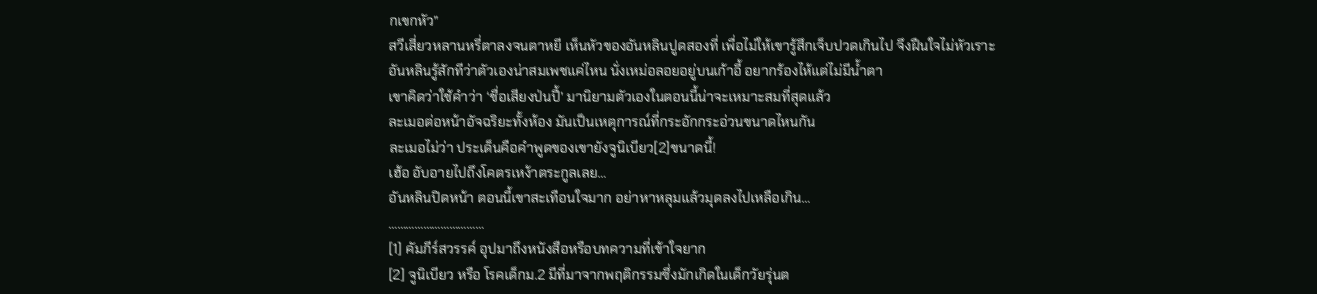กเขกหัว”
สวีเสี่ยวหลานหรี่ตาลงจนตาหยี เห็นหัวของอันหลินปูดสองที่ เพื่อไม่ให้เขารู้สึกเจ็บปวดเกินไป จึงฝืนใจไม่หัวเราะ
อันหลินรู้สักทีว่าตัวเองน่าสมเพชแค่ไหน นั่งเหม่อลอยอยู่บนเก้าอี้ อยากร้องไห้แต่ไม่มีน้ำตา
เขาคิดว่าใช้คำว่า ‘ชื่อเสียงป่นปี้’ มานิยามตัวเองในตอนนี้น่าจะเหมาะสมที่สุดแล้ว
ละเมอต่อหน้าอัจฉริยะทั้งห้อง มันเป็นเหตุการณ์ที่กระอักกระอ่วนขนาดไหนกัน
ละเมอไม่ว่า ประเด็นคือคำพูดของเขายังจูนิเบียว[2]ขนาดนี้!
เฮ้อ อับอายไปถึงโคตรเหง้าตระกูลเลย…
อันหลินปิดหน้า ตอนนี้เขาสะเทือนใจมาก อย่าหาหลุมแล้วมุดลงไปเหลือเกิน…
……………………………
[1] คัมภีร์สวรรค์ อุปมาถึงหนังสือหรือบทความที่เข้าใจยาก
[2] จูนิเบียว หรือ โรคเด็กม.2 มีที่มาจากพฤติกรรมซึ่งมักเกิดในเด็กวัยรุ่นต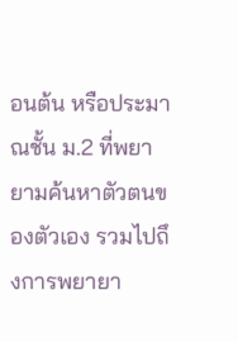อนต้น หรือประมาณชั้น ม.2 ที่พยายามค้นหาตัวตนของตัวเอง รวมไปถึงการพยายา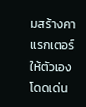มสร้างคาแรกเตอร์ให้ตัวเองโดดเด่น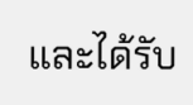และได้รับ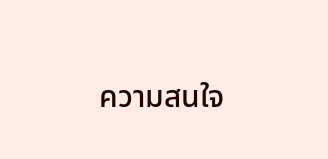ความสนใจ